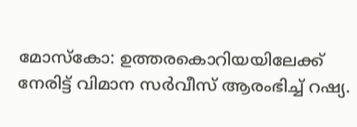മോസ്കോ: ഉത്തരകൊറിയയിലേക്ക് നേരിട്ട് വിമാന സർവീസ് ആരംഭിച്ച് റഷ്യ.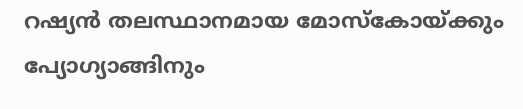റഷ്യൻ തലസ്ഥാനമായ മോസ്കോയ്ക്കും പ്യോഗ്യാങ്ങിനും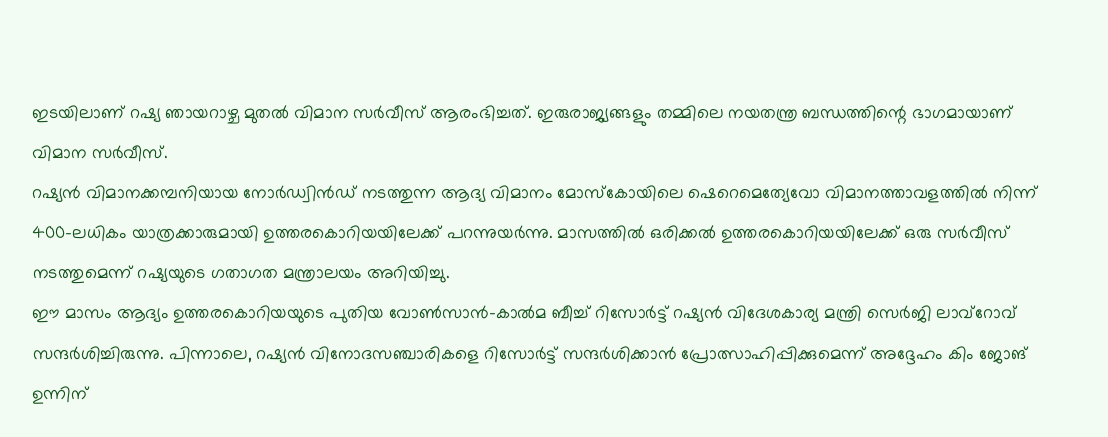ഇടയിലാണ് റഷ്യ ഞായറാഴ്ച മുതൽ വിമാന സർവീസ് ആരംഭിച്ചത്. ഇരുരാജ്യങ്ങളും തമ്മിലെ നയതന്ത്ര ബന്ധത്തിന്റെ ഭാഗമായാണ് വിമാന സർവീസ്.
റഷ്യൻ വിമാനക്കമ്പനിയായ നോർഡ്വിൻഡ് നടത്തുന്ന ആദ്യ വിമാനം മോസ്കോയിലെ ഷെറെമെത്യേവോ വിമാനത്താവളത്തിൽ നിന്ന് 400-ലധികം യാത്രക്കാരുമായി ഉത്തരകൊറിയയിലേക്ക് പറന്നുയർന്നു. മാസത്തിൽ ഒരിക്കൽ ഉത്തരകൊറിയയിലേക്ക് ഒരു സർവീസ് നടത്തുമെന്ന് റഷ്യയുടെ ഗതാഗത മന്ത്രാലയം അറിയിച്ചു.
ഈ മാസം ആദ്യം ഉത്തരകൊറിയയുടെ പുതിയ വോൺസാൻ-കാൽമ ബീച്ച് റിസോർട്ട് റഷ്യൻ വിദേശകാര്യ മന്ത്രി സെർജി ലാവ്റോവ് സന്ദർശിച്ചിരുന്നു. പിന്നാലെ, റഷ്യൻ വിനോദസഞ്ചാരികളെ റിസോർട്ട് സന്ദർശിക്കാൻ പ്രോത്സാഹിപ്പിക്കുമെന്ന് അദ്ദേഹം കിം ജോങ് ഉന്നിന്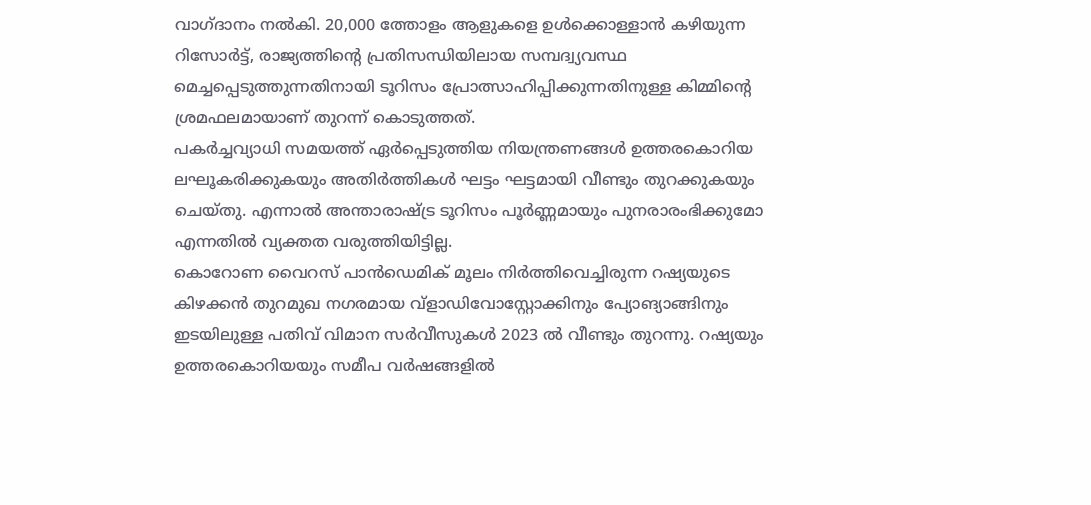വാഗ്ദാനം നൽകി. 20,000 ത്തോളം ആളുകളെ ഉൾക്കൊള്ളാൻ കഴിയുന്ന റിസോർട്ട്, രാജ്യത്തിന്റെ പ്രതിസന്ധിയിലായ സമ്പദ്വ്യവസ്ഥ മെച്ചപ്പെടുത്തുന്നതിനായി ടൂറിസം പ്രോത്സാഹിപ്പിക്കുന്നതിനുള്ള കിമ്മിന്റെ ശ്രമഫലമായാണ് തുറന്ന് കൊടുത്തത്.
പകർച്ചവ്യാധി സമയത്ത് ഏർപ്പെടുത്തിയ നിയന്ത്രണങ്ങൾ ഉത്തരകൊറിയ ലഘൂകരിക്കുകയും അതിർത്തികൾ ഘട്ടം ഘട്ടമായി വീണ്ടും തുറക്കുകയും ചെയ്തു. എന്നാൽ അന്താരാഷ്ട്ര ടൂറിസം പൂർണ്ണമായും പുനരാരംഭിക്കുമോ എന്നതിൽ വ്യക്തത വരുത്തിയിട്ടില്ല.
കൊറോണ വൈറസ് പാൻഡെമിക് മൂലം നിർത്തിവെച്ചിരുന്ന റഷ്യയുടെ കിഴക്കൻ തുറമുഖ നഗരമായ വ്ളാഡിവോസ്റ്റോക്കിനും പ്യോങ്യാങ്ങിനും ഇടയിലുള്ള പതിവ് വിമാന സർവീസുകൾ 2023 ൽ വീണ്ടും തുറന്നു. റഷ്യയും ഉത്തരകൊറിയയും സമീപ വർഷങ്ങളിൽ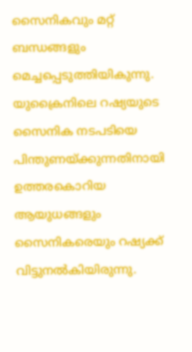സൈനികവും മറ്റ് ബന്ധങ്ങളും മെച്ചപ്പെടുത്തിയികുന്നു. യുക്രൈനിലെ റഷ്യയുടെ സൈനിക നടപടിയെ പിന്തുണയ്ക്കുന്നതിനായി ഉത്തരകൊറിയ ആയുധങ്ങളും സൈനികരെയും റഷ്യക്ക് വിട്ടുനൽകിയിരുന്നു.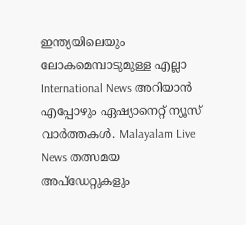ഇന്ത്യയിലെയും ലോകമെമ്പാടുമുള്ള എല്ലാ International News അറിയാൻ എപ്പോഴും ഏഷ്യാനെറ്റ് ന്യൂസ് വാർത്തകൾ. Malayalam Live News തത്സമയ അപ്ഡേറ്റുകളും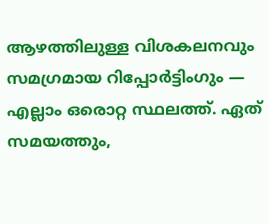ആഴത്തിലുള്ള വിശകലനവും സമഗ്രമായ റിപ്പോർട്ടിംഗും — എല്ലാം ഒരൊറ്റ സ്ഥലത്ത്. ഏത് സമയത്തും,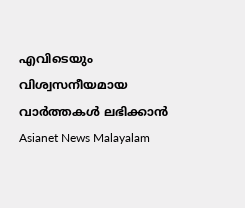എവിടെയും വിശ്വസനീയമായ വാർത്തകൾ ലഭിക്കാൻ Asianet News Malayalam